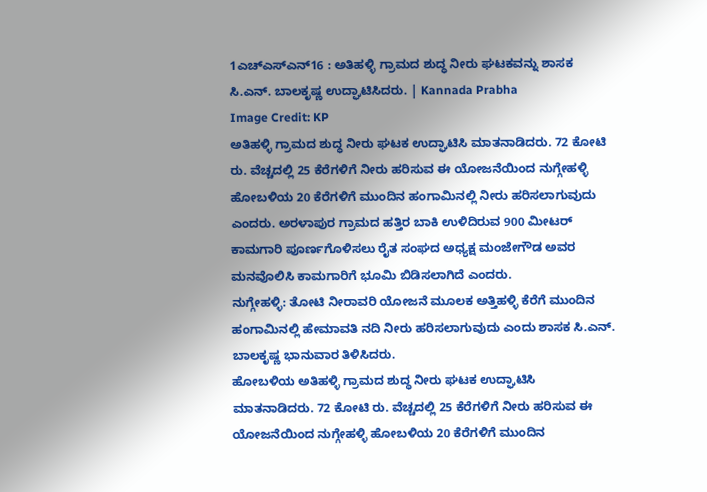1ಎಚ್ಎಸ್ಎನ್16 : ಅತಿಹಳ್ಳಿ ಗ್ರಾಮದ ಶುದ್ಧ ನೀರು ಘಟಕವನ್ನು ಶಾಸಕ ಸಿ.ಎನ್. ಬಾಲಕೃಷ್ಣ ಉದ್ಘಾಟಿಸಿದರು. | Kannada Prabha
Image Credit: KP
ಅತಿಹಳ್ಳಿ ಗ್ರಾಮದ ಶುದ್ಧ ನೀರು ಘಟಕ ಉದ್ಘಾಟಿಸಿ ಮಾತನಾಡಿದರು. 72 ಕೋಟಿ ರು. ವೆಚ್ಚದಲ್ಲಿ 25 ಕೆರೆಗಳಿಗೆ ನೀರು ಹರಿಸುವ ಈ ಯೋಜನೆಯಿಂದ ನುಗ್ಗೇಹಳ್ಳಿ ಹೋಬಳಿಯ 20 ಕೆರೆಗಳಿಗೆ ಮುಂದಿನ ಹಂಗಾಮಿನಲ್ಲಿ ನೀರು ಹರಿಸಲಾಗುವುದು ಎಂದರು. ಅರಳಾಪುರ ಗ್ರಾಮದ ಹತ್ತಿರ ಬಾಕಿ ಉಳಿದಿರುವ 900 ಮೀಟರ್ ಕಾಮಗಾರಿ ಪೂರ್ಣಗೊಳಿಸಲು ರೈತ ಸಂಘದ ಅಧ್ಯಕ್ಷ ಮಂಜೇಗೌಡ ಅವರ ಮನವೊಲಿಸಿ ಕಾಮಗಾರಿಗೆ ಭೂಮಿ ಬಿಡಿಸಲಾಗಿದೆ ಎಂದರು.
ನುಗ್ಗೇಹಳ್ಳಿ: ತೋಟಿ ನೀರಾವರಿ ಯೋಜನೆ ಮೂಲಕ ಅತ್ತಿಹಳ್ಳಿ ಕೆರೆಗೆ ಮುಂದಿನ ಹಂಗಾಮಿನಲ್ಲಿ ಹೇಮಾವತಿ ನದಿ ನೀರು ಹರಿಸಲಾಗುವುದು ಎಂದು ಶಾಸಕ ಸಿ.ಎನ್. ಬಾಲಕೃಷ್ಣ ಭಾನುವಾರ ತಿಳಿಸಿದರು.
ಹೋಬಳಿಯ ಅತಿಹಳ್ಳಿ ಗ್ರಾಮದ ಶುದ್ಧ ನೀರು ಘಟಕ ಉದ್ಘಾಟಿಸಿ ಮಾತನಾಡಿದರು. 72 ಕೋಟಿ ರು. ವೆಚ್ಚದಲ್ಲಿ 25 ಕೆರೆಗಳಿಗೆ ನೀರು ಹರಿಸುವ ಈ ಯೋಜನೆಯಿಂದ ನುಗ್ಗೇಹಳ್ಳಿ ಹೋಬಳಿಯ 20 ಕೆರೆಗಳಿಗೆ ಮುಂದಿನ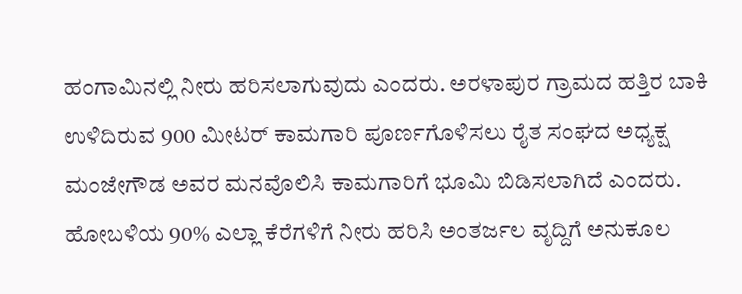ಹಂಗಾಮಿನಲ್ಲಿ ನೀರು ಹರಿಸಲಾಗುವುದು ಎಂದರು. ಅರಳಾಪುರ ಗ್ರಾಮದ ಹತ್ತಿರ ಬಾಕಿ ಉಳಿದಿರುವ 900 ಮೀಟರ್ ಕಾಮಗಾರಿ ಪೂರ್ಣಗೊಳಿಸಲು ರೈತ ಸಂಘದ ಅಧ್ಯಕ್ಷ ಮಂಜೇಗೌಡ ಅವರ ಮನವೊಲಿಸಿ ಕಾಮಗಾರಿಗೆ ಭೂಮಿ ಬಿಡಿಸಲಾಗಿದೆ ಎಂದರು.
ಹೋಬಳಿಯ 90% ಎಲ್ಲಾ ಕೆರೆಗಳಿಗೆ ನೀರು ಹರಿಸಿ ಅಂತರ್ಜಲ ವೃದ್ದಿಗೆ ಅನುಕೂಲ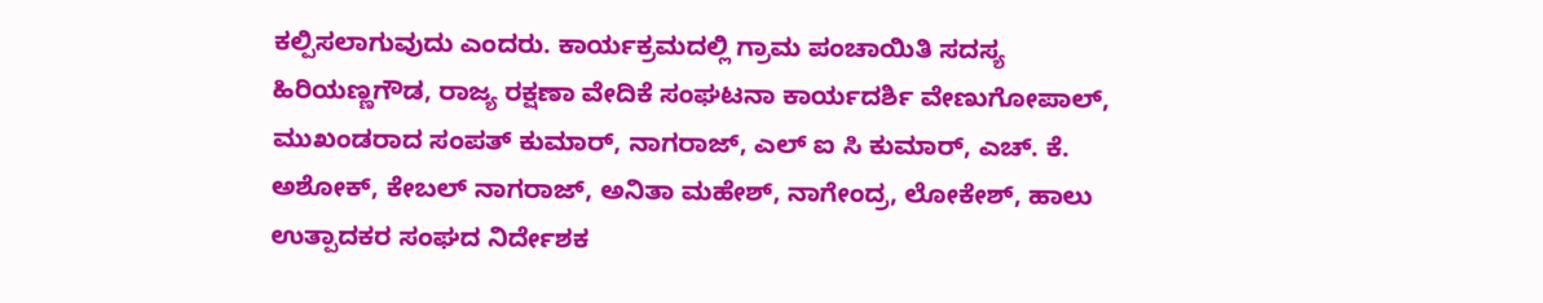ಕಲ್ಪಿಸಲಾಗುವುದು ಎಂದರು. ಕಾರ್ಯಕ್ರಮದಲ್ಲಿ ಗ್ರಾಮ ಪಂಚಾಯಿತಿ ಸದಸ್ಯ ಹಿರಿಯಣ್ಣಗೌಡ, ರಾಜ್ಯ ರಕ್ಷಣಾ ವೇದಿಕೆ ಸಂಘಟನಾ ಕಾರ್ಯದರ್ಶಿ ವೇಣುಗೋಪಾಲ್, ಮುಖಂಡರಾದ ಸಂಪತ್ ಕುಮಾರ್, ನಾಗರಾಜ್, ಎಲ್ ಐ ಸಿ ಕುಮಾರ್, ಎಚ್. ಕೆ. ಅಶೋಕ್, ಕೇಬಲ್ ನಾಗರಾಜ್, ಅನಿತಾ ಮಹೇಶ್, ನಾಗೇಂದ್ರ, ಲೋಕೇಶ್, ಹಾಲು ಉತ್ಪಾದಕರ ಸಂಘದ ನಿರ್ದೇಶಕ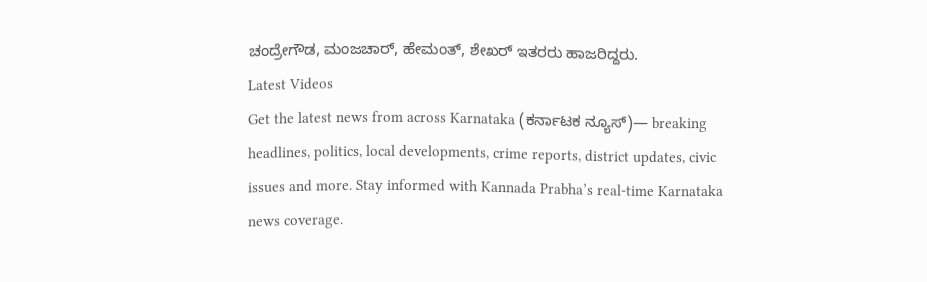ಚಂದ್ರೇಗೌಡ, ಮಂಜಚಾರ್, ಹೇಮಂತ್, ಶೇಖರ್ ಇತರರು ಹಾಜರಿದ್ದರು.
Latest Videos
Get the latest news from across Karnataka (ಕರ್ನಾಟಕ ನ್ಯೂಸ್)— breaking headlines, politics, local developments, crime reports, district updates, civic issues and more. Stay informed with Kannada Prabha’s real‑time Karnataka news coverage.